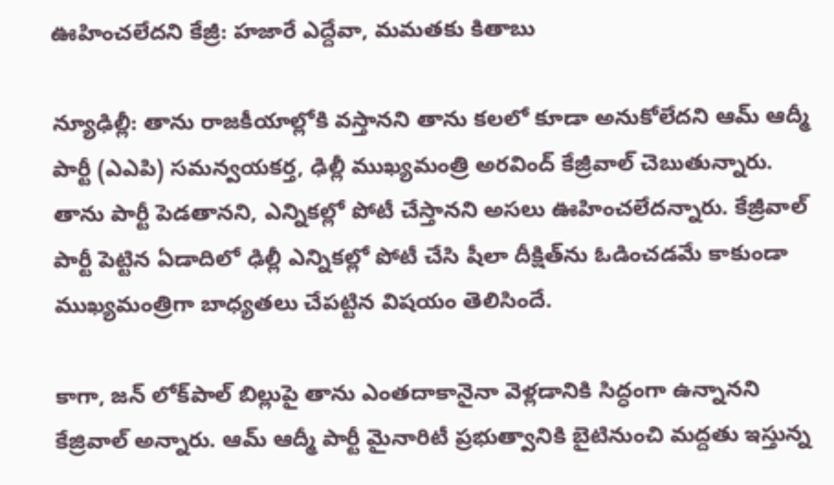ఊహించలేదని కేజ్రీ: హజారే ఎద్దేవా, మమతకు కితాబు

న్యూఢిల్లీ: తాను రాజకీయాల్లోకి వస్తానని తాను కలలో కూడా అనుకోలేదని ఆమ్ ఆద్మీ పార్టీ (ఎఎపి) సమన్వయకర్త, ఢిల్లీ ముఖ్యమంత్రి అరవింద్ కేజ్రీవాల్ చెబుతున్నారు. తాను పార్టీ పెడతానని, ఎన్నికల్లో పోటీ చేస్తానని అసలు ఊహించలేదన్నారు. కేజ్రీవాల్ పార్టీ పెట్టిన ఏడాదిలో ఢిల్లీ ఎన్నికల్లో పోటీ చేసి షీలా దీక్షిత్‌ను ఓడించడమే కాకుండా ముఖ్యమంత్రిగా బాధ్యతలు చేపట్టిన విషయం తెలిసిందే.

కాగా, జన్ లోక్‌పాల్ బిల్లుపై తాను ఎంతదాకానైనా వెళ్లడానికి సిద్ధంగా ఉన్నానని కేజ్రివాల్ అన్నారు. ఆమ్ ఆద్మీ పార్టీ మైనారిటీ ప్రభుత్వానికి బైటినుంచి మద్దతు ఇస్తున్న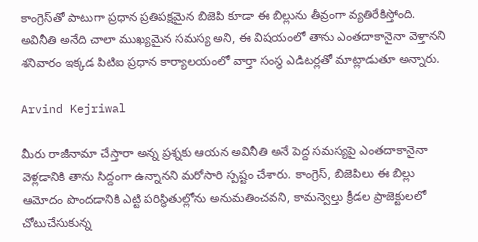కాంగ్రెస్‌తో పాటుగా ప్రధాన ప్రతిపక్షమైన బిజెపి కూడా ఈ బిల్లును తీవ్రంగా వ్యతిరేకిస్తోంది. అవినీతి అనేది చాలా ముఖ్యమైన సమస్య అని, ఈ విషయంలో తాను ఎంతదాకానైనా వెళ్తానని శనివారం ఇక్కడ పిటిఐ ప్రధాన కార్యాలయంలో వార్తా సంస్థ ఎడిటర్లతో మాట్లాడుతూ అన్నారు.

Arvind Kejriwal

మీరు రాజీనామా చేస్తారా అన్న ప్రశ్నకు ఆయన అవినీతి అనే పెద్ద సమస్యపై ఎంతదాకానైనా వెళ్లడానికి తాను సిద్దంగా ఉన్నానని మరోసారి స్పష్టం చేశారు. కాంగ్రెస్, బిజెపిలు ఈ బిల్లు ఆమోదం పొందడానికి ఎట్టి పరిస్థితుల్లోను అనుమతించవని, కామన్వెల్తు క్రీడల ప్రాజెక్టులలో చోటుచేసుకున్న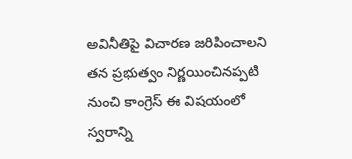అవినీతిపై విచారణ జరిపించాలని తన ప్రభుత్వం నిర్ణయించినప్పటి నుంచి కాంగ్రెస్ ఈ విషయంలో స్వరాన్ని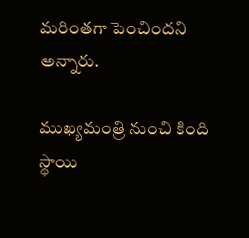మరింతగా పెంచిందని అన్నారు.

ముఖ్యమంత్రి నుంచి కింది స్థాయి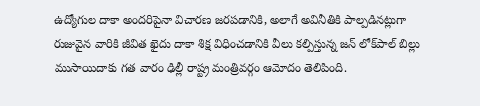ఉద్యోగుల దాకా అందరిపైనా విచారణ జరపడానికి, అలాగే అవినీతికి పాల్పడినట్లుగా రుజువైన వారికి జీవిత ఖైదు దాకా శిక్ష విధించడానికి వీలు కల్పిస్తున్న జన్ లోక్‌పాల్ బిల్లు ముసాయిదాకు గత వారం ఢిల్లీ రాష్ట్ర మంత్రివర్గం ఆమోదం తెలిపింది.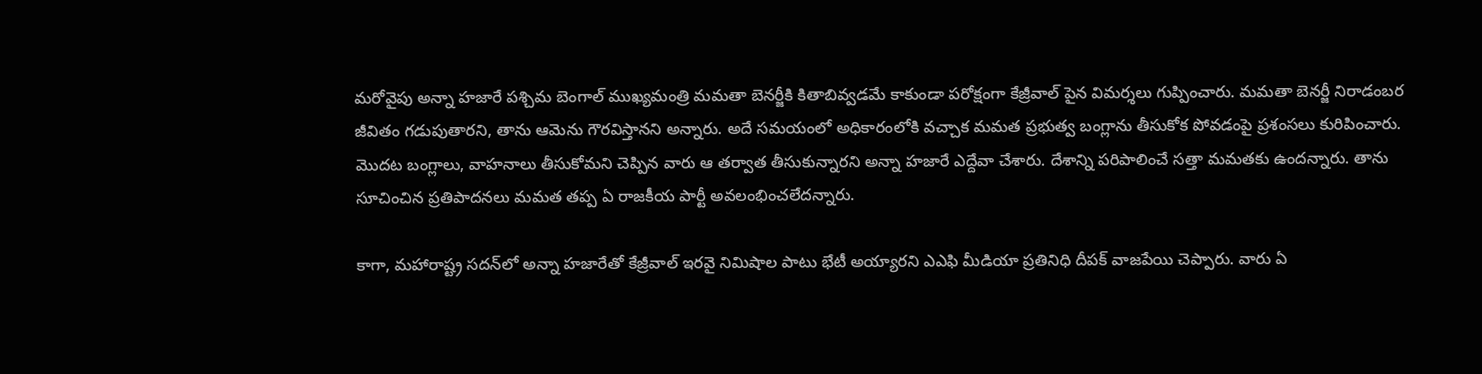మరోవైపు అన్నా హజారే పశ్చిమ బెంగాల్ ముఖ్యమంత్రి మమతా బెనర్జీకి కితాబివ్వడమే కాకుండా పరోక్షంగా కేజ్రీవాల్ పైన విమర్శలు గుప్పించారు. మమతా బెనర్జీ నిరాడంబర జీవితం గడుపుతారని, తాను ఆమెను గౌరవిస్తానని అన్నారు. అదే సమయంలో అధికారంలోకి వచ్చాక మమత ప్రభుత్వ బంగ్లాను తీసుకోక పోవడంపై ప్రశంసలు కురిపించారు. మొదట బంగ్లాలు, వాహనాలు తీసుకోమని చెప్పిన వారు ఆ తర్వాత తీసుకున్నారని అన్నా హజారే ఎద్దేవా చేశారు. దేశాన్ని పరిపాలించే సత్తా మమతకు ఉందన్నారు. తాను సూచించిన ప్రతిపాదనలు మమత తప్ప ఏ రాజకీయ పార్టీ అవలంభించలేదన్నారు.

కాగా, మహారాష్ట్ర సదన్‌లో అన్నా హజారేతో కేజ్రీవాల్ ఇరవై నిమిషాల పాటు భేటీ అయ్యారని ఎఎఫి మీడియా ప్రతినిధి దీపక్ వాజపేయి చెప్పారు. వారు ఏ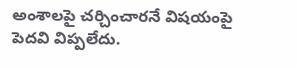అంశాలపై చర్చించారనే విషయంపై పెదవి విప్పలేదు.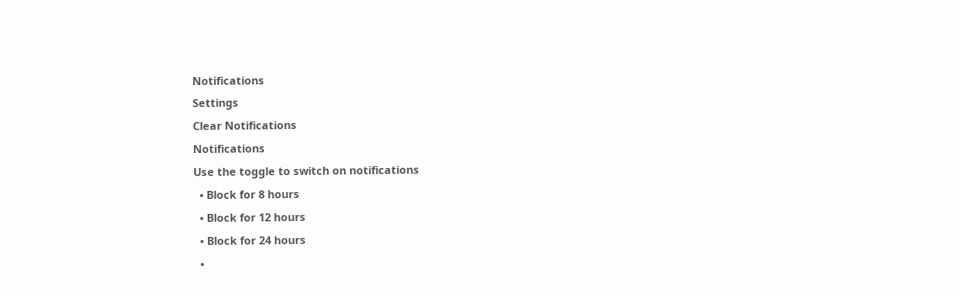Notifications
Settings
Clear Notifications
Notifications
Use the toggle to switch on notifications
  • Block for 8 hours
  • Block for 12 hours
  • Block for 24 hours
  •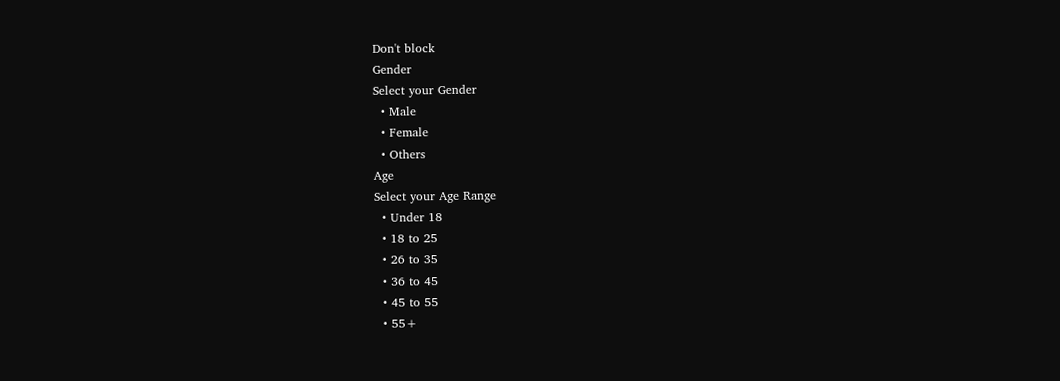Don't block
Gender
Select your Gender
  • Male
  • Female
  • Others
Age
Select your Age Range
  • Under 18
  • 18 to 25
  • 26 to 35
  • 36 to 45
  • 45 to 55
  • 55+